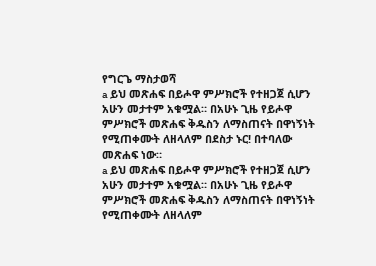የግርጌ ማስታወሻ
a ይህ መጽሐፍ በይሖዋ ምሥክሮች የተዘጋጀ ሲሆን አሁን መታተም አቁሟል። በአሁኑ ጊዜ የይሖዋ ምሥክሮች መጽሐፍ ቅዱስን ለማስጠናት በዋነኝነት የሚጠቀሙት ለዘላለም በደስታ ኑር! በተባለው መጽሐፍ ነው።
a ይህ መጽሐፍ በይሖዋ ምሥክሮች የተዘጋጀ ሲሆን አሁን መታተም አቁሟል። በአሁኑ ጊዜ የይሖዋ ምሥክሮች መጽሐፍ ቅዱስን ለማስጠናት በዋነኝነት የሚጠቀሙት ለዘላለም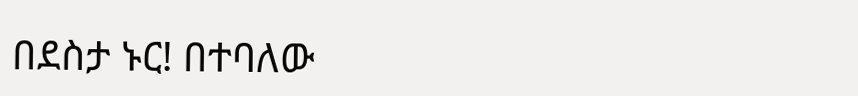በደስታ ኑር! በተባለው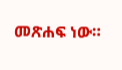መጽሐፍ ነው።